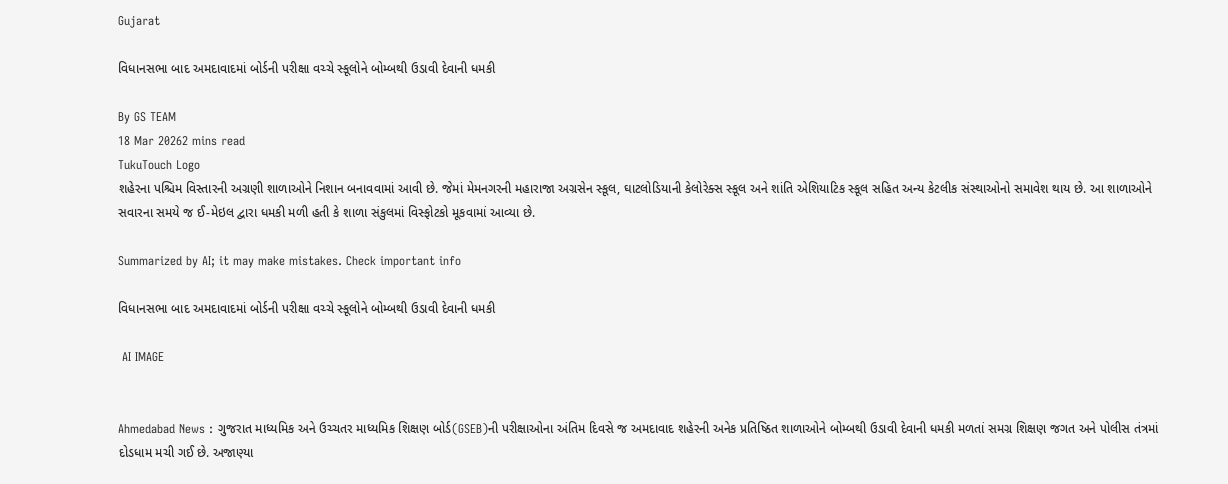Gujarat

વિધાનસભા બાદ અમદાવાદમાં બોર્ડની પરીક્ષા વચ્ચે સ્કૂલોને બોમ્બથી ઉડાવી દેવાની ધમકી

By GS TEAM
18 Mar 20262 mins read
TukuTouch Logo
શહેરના પશ્ચિમ વિસ્તારની અગ્રણી શાળાઓને નિશાન બનાવવામાં આવી છે. જેમાં મેમનગરની મહારાજા અગ્રસેન સ્કૂલ, ઘાટલોડિયાની કેલોરેક્સ સ્કૂલ અને શાંતિ એશિયાટિક સ્કૂલ સહિત અન્ય કેટલીક સંસ્થાઓનો સમાવેશ થાય છે. આ શાળાઓને સવારના સમયે જ ઈ-મેઇલ દ્વારા ધમકી મળી હતી કે શાળા સંકુલમાં વિસ્ફોટકો મૂકવામાં આવ્યા છે.

Summarized by AI; it may make mistakes. Check important info

વિધાનસભા બાદ અમદાવાદમાં બોર્ડની પરીક્ષા વચ્ચે સ્કૂલોને બોમ્બથી ઉડાવી દેવાની ધમકી

 AI IMAGE


Ahmedabad News : ગુજરાત માધ્યમિક અને ઉચ્ચતર માધ્યમિક શિક્ષણ બોર્ડ(GSEB)ની પરીક્ષાઓના અંતિમ દિવસે જ અમદાવાદ શહેરની અનેક પ્રતિષ્ઠિત શાળાઓને બોમ્બથી ઉડાવી દેવાની ધમકી મળતાં સમગ્ર શિક્ષણ જગત અને પોલીસ તંત્રમાં દોડધામ મચી ગઈ છે. અજાણ્યા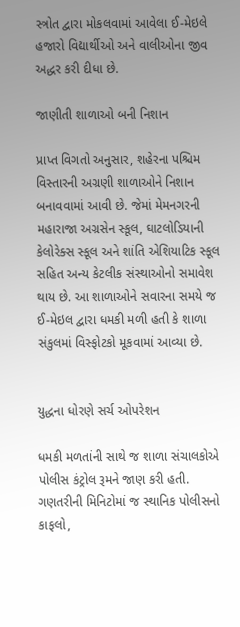સ્ત્રોત દ્વારા મોકલવામાં આવેલા ઈ-મેઇલે હજારો વિદ્યાર્થીઓ અને વાલીઓના જીવ અદ્ધર કરી દીધા છે.

જાણીતી શાળાઓ બની નિશાન

પ્રાપ્ત વિગતો અનુસાર, શહેરના પશ્ચિમ વિસ્તારની અગ્રણી શાળાઓને નિશાન બનાવવામાં આવી છે. જેમાં મેમનગરની મહારાજા અગ્રસેન સ્કૂલ, ઘાટલોડિયાની કેલોરેક્સ સ્કૂલ અને શાંતિ એશિયાટિક સ્કૂલ સહિત અન્ય કેટલીક સંસ્થાઓનો સમાવેશ થાય છે. આ શાળાઓને સવારના સમયે જ ઈ-મેઇલ દ્વારા ધમકી મળી હતી કે શાળા સંકુલમાં વિસ્ફોટકો મૂકવામાં આવ્યા છે.


યુદ્ધના ધોરણે સર્ચ ઓપરેશન

ધમકી મળતાંની સાથે જ શાળા સંચાલકોએ પોલીસ કંટ્રોલ રૂમને જાણ કરી હતી. ગણતરીની મિનિટોમાં જ સ્થાનિક પોલીસનો કાફલો,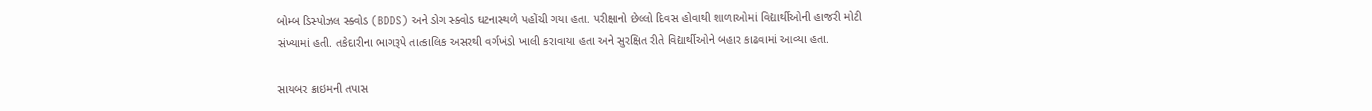બોમ્બ ડિસ્પોઝલ સ્ક્વોડ (BDDS) અને ડોગ સ્ક્વોડ ઘટનાસ્થળે પહોંચી ગયા હતા. પરીક્ષાનો છેલ્લો દિવસ હોવાથી શાળાઓમાં વિદ્યાર્થીઓની હાજરી મોટી સંખ્યામાં હતી. તકેદારીના ભાગરૂપે તાત્કાલિક અસરથી વર્ગખંડો ખાલી કરાવાયા હતા અને સુરક્ષિત રીતે વિદ્યાર્થીઓને બહાર કાઢવામાં આવ્યા હતા.

સાયબર ક્રાઇમની તપાસ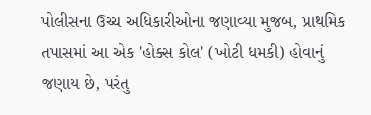પોલીસના ઉચ્ચ અધિકારીઓના જણાવ્યા મુજબ, પ્રાથમિક તપાસમાં આ એક 'હોક્સ કોલ' (ખોટી ધમકી) હોવાનું જણાય છે, પરંતુ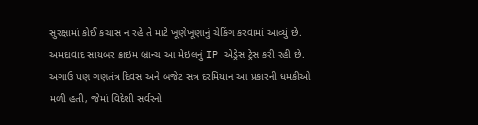સુરક્ષામાં કોઈ કચાસ ન રહે તે માટે ખૂણેખૂણાનું ચેકિંગ કરવામાં આવ્યું છે. અમદાવાદ સાયબર ક્રાઇમ બ્રાન્ચ આ મેઇલનું IP એડ્રેસ ટ્રેસ કરી રહી છે. અગાઉ પણ ગણતંત્ર દિવસ અને બજેટ સત્ર દરમિયાન આ પ્રકારની ધમકીઓ મળી હતી, જેમાં વિદેશી સર્વરનો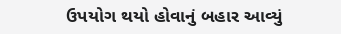ઉપયોગ થયો હોવાનું બહાર આવ્યું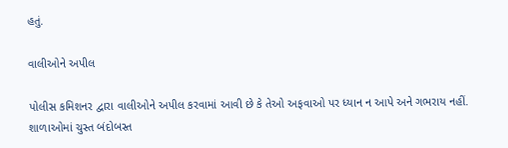હતું.

વાલીઓને અપીલ

પોલીસ કમિશનર દ્વારા વાલીઓને અપીલ કરવામાં આવી છે કે તેઓ અફવાઓ પર ધ્યાન ન આપે અને ગભરાય નહીં. શાળાઓમાં ચુસ્ત બંદોબસ્ત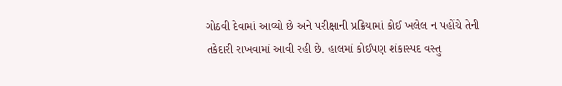ગોઠવી દેવામાં આવ્યો છે અને પરીક્ષાની પ્રક્રિયામાં કોઈ ખલેલ ન પહોંચે તેની તકેદારી રાખવામાં આવી રહી છે. હાલમાં કોઈપણ શંકાસ્પદ વસ્તુ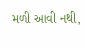મળી આવી નથી,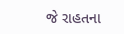જે રાહતના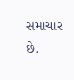સમાચાર છે.